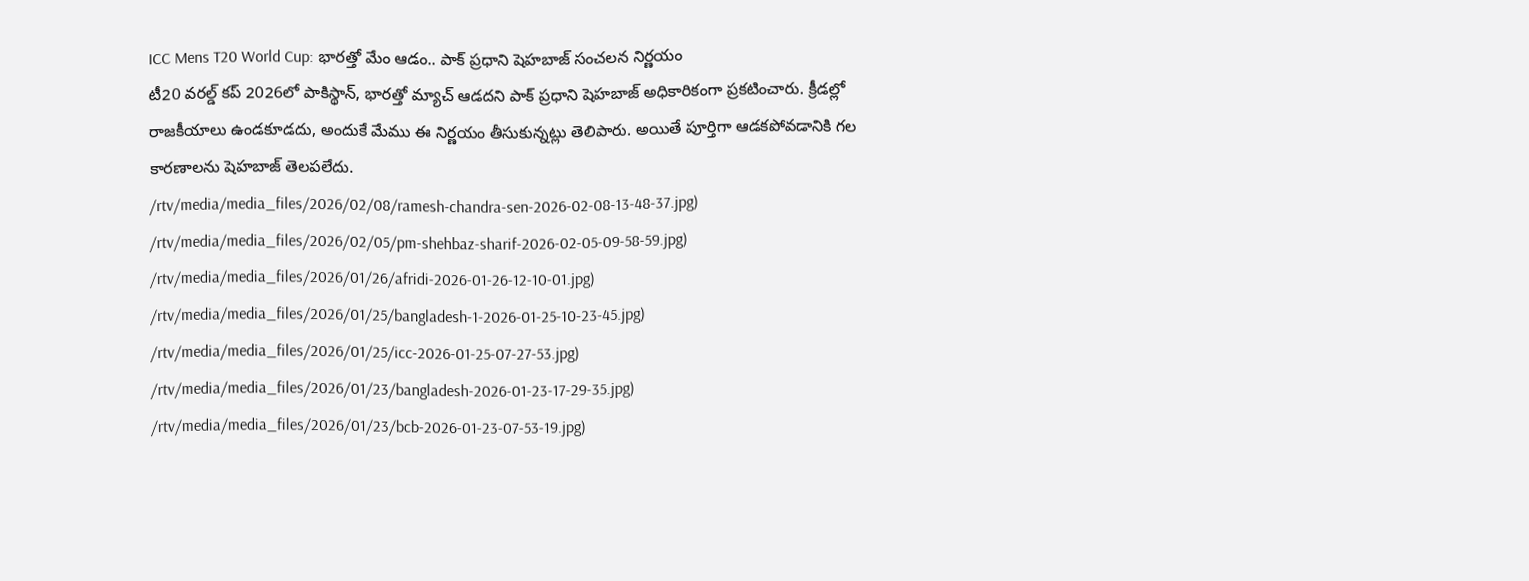ICC Mens T20 World Cup: భారత్తో మేం ఆడం.. పాక్ ప్రధాని షెహబాజ్ సంచలన నిర్ణయం
టీ20 వరల్డ్ కప్ 2026లో పాకిస్థాన్, భారత్తో మ్యాచ్ ఆడదని పాక్ ప్రధాని షెహబాజ్ అధికారికంగా ప్రకటించారు. క్రీడల్లో రాజకీయాలు ఉండకూడదు, అందుకే మేము ఈ నిర్ణయం తీసుకున్నట్లు తెలిపారు. అయితే పూర్తిగా ఆడకపోవడానికి గల కారణాలను షెహబాజ్ తెలపలేదు.
/rtv/media/media_files/2026/02/08/ramesh-chandra-sen-2026-02-08-13-48-37.jpg)
/rtv/media/media_files/2026/02/05/pm-shehbaz-sharif-2026-02-05-09-58-59.jpg)
/rtv/media/media_files/2026/01/26/afridi-2026-01-26-12-10-01.jpg)
/rtv/media/media_files/2026/01/25/bangladesh-1-2026-01-25-10-23-45.jpg)
/rtv/media/media_files/2026/01/25/icc-2026-01-25-07-27-53.jpg)
/rtv/media/media_files/2026/01/23/bangladesh-2026-01-23-17-29-35.jpg)
/rtv/media/media_files/2026/01/23/bcb-2026-01-23-07-53-19.jpg)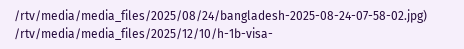/rtv/media/media_files/2025/08/24/bangladesh-2025-08-24-07-58-02.jpg)
/rtv/media/media_files/2025/12/10/h-1b-visa-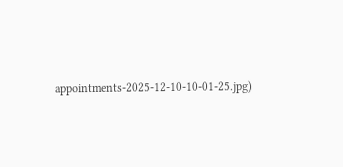appointments-2025-12-10-10-01-25.jpg)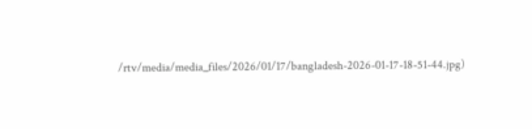/rtv/media/media_files/2026/01/17/bangladesh-2026-01-17-18-51-44.jpg)